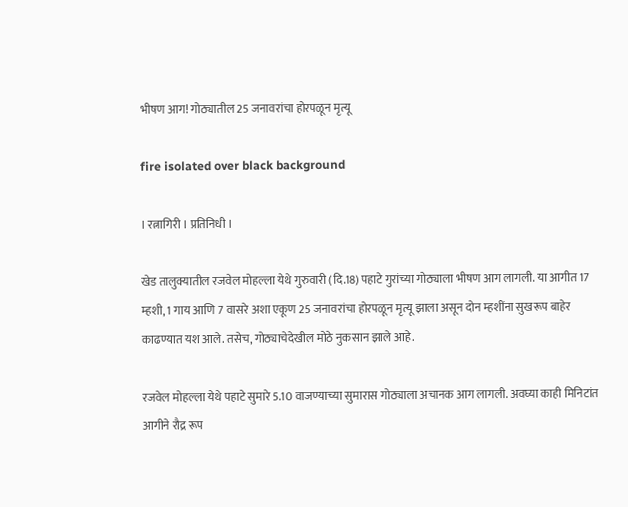भीषण आग! गोठ्यातील 25 जनावरांचा होरपळून मृत्यू

fire isolated over black background

। रत्नागिरी । प्रतिनिधी ।

खेड तालुक्यातील रजवेल मोहल्ला येथे गुरुवारी (दि.18) पहाटे गुरांच्या गोठ्याला भीषण आग लागली. या आगीत 17 म्हशी, 1 गाय आणि 7 वासरे अशा एकूण 25 जनावरांचा होरपळून मृत्यू झाला असून दोन म्हशींना सुखरूप बाहेर काढण्यात यश आले. तसेच, गोठ्याचेदेखील मोठे नुकसान झाले आहे.

रजवेल मोहल्ला येथे पहाटे सुमारे 5.10 वाजण्याच्या सुमारास गोठ्याला अचानक आग लागली. अवघ्या काही मिनिटांत आगीने रौद्र रूप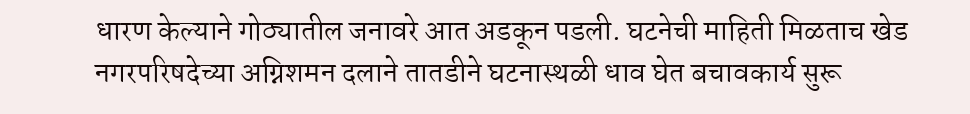धारण केल्याने गोठ्यातील जनावरे आत अडकून पडली. घटनेची माहिती मिळताच खेड नगरपरिषदेच्या अग्निशमन दलाने तातडीने घटनास्थळी धाव घेत बचावकार्य सुरू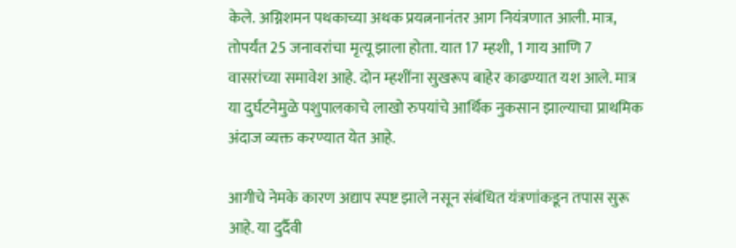केले. अग्निशमन पथकाच्या अथक प्रयत्ननानंतर आग नियंत्रणात आली. मात्र, तोपर्यंत 25 जनावरांचा मृत्यू झाला होता. यात 17 म्हशी, 1 गाय आणि 7 वासरांच्या समावेश आहे. दोन म्हशींना सुखरूप बाहेर काढण्यात यश आले. मात्र या दुर्घटनेमुळे पशुपालकाचे लाखो रुपयांचे आर्थिक नुकसान झाल्याचा प्राथमिक अंदाज व्यक्त करण्यात येत आहे.

आगीचे नेमके कारण अद्याप स्पष्ट झाले नसून संबंधित यंत्रणांकडून तपास सुरू आहे. या दुर्दैवी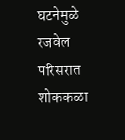घटनेमुळे रजवेल परिसरात शोककळा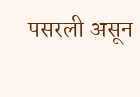पसरली असून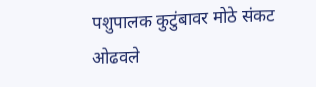पशुपालक कुटुंबावर मोठे संकट ओढवले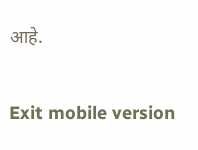आहे.

Exit mobile version